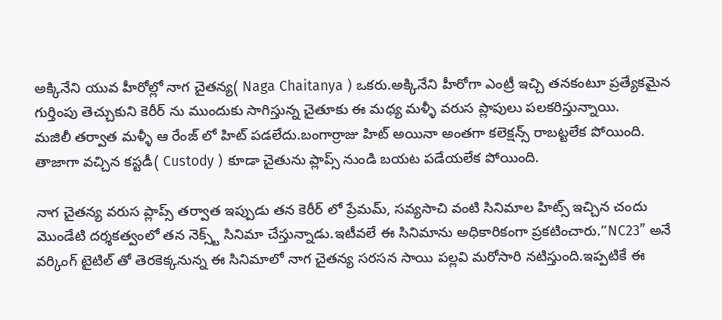అక్కినేని యువ హీరోల్లో నాగ చైతన్య( Naga Chaitanya ) ఒకరు.అక్కినేని హీరోగా ఎంట్రీ ఇచ్చి తనకంటూ ప్రత్యేకమైన గుర్తింపు తెచ్చుకుని కెరీర్ ను ముందుకు సాగిస్తున్న చైతూకు ఈ మధ్య మళ్ళీ వరుస ప్లాపులు పలకరిస్తున్నాయి.
మజిలీ తర్వాత మళ్ళీ ఆ రేంజ్ లో హిట్ పడలేదు.బంగార్రాజు హిట్ అయినా అంతగా కలెక్షన్స్ రాబట్టలేక పోయింది.
తాజాగా వచ్చిన కస్టడీ( Custody ) కూడా చైతును ప్లాప్స్ నుండి బయట పడేయలేక పోయింది.

నాగ చైతన్య వరుస ప్లాప్స్ తర్వాత ఇప్పుడు తన కెరీర్ లో ప్రేమమ్, సవ్యసాచి వంటి సినిమాల హిట్స్ ఇచ్చిన చందు మొండేటి దర్శకత్వంలో తన నెక్స్ట్ సినిమా చేస్తున్నాడు.ఇటీవలే ఈ సినిమాను అధికారికంగా ప్రకటించారు.”NC23” అనే వర్కింగ్ టైటిల్ తో తెరకెక్కనున్న ఈ సినిమాలో నాగ చైతన్య సరసన సాయి పల్లవి మరోసారి నటిస్తుంది.ఇప్పటికే ఈ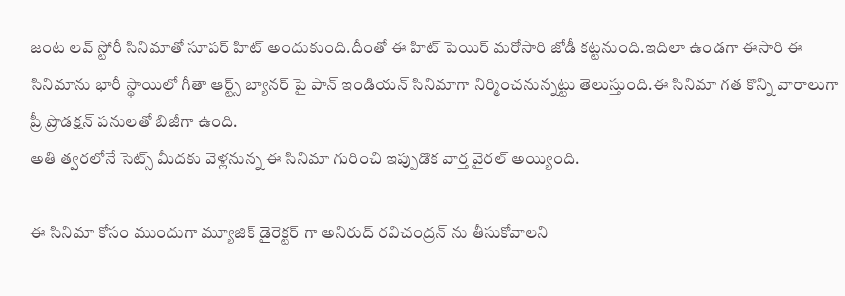జంట లవ్ స్టోరీ సినిమాతో సూపర్ హిట్ అందుకుంది.దీంతో ఈ హిట్ పెయిర్ మరోసారి జోడీ కట్టనుంది.ఇదిలా ఉండగా ఈసారి ఈ సినిమాను భారీ స్థాయిలో గీతా ఆర్ట్స్ బ్యానర్ పై పాన్ ఇండియన్ సినిమాగా నిర్మించనున్నట్టు తెలుస్తుంది.ఈ సినిమా గత కొన్ని వారాలుగా ప్రీ ప్రొడక్షన్ పనులతో బిజీగా ఉంది.
అతి త్వరలోనే సెట్స్ మీదకు వెళ్లనున్న ఈ సినిమా గురించి ఇప్పుడొక వార్త వైరల్ అయ్యింది.

ఈ సినిమా కోసం ముందుగా మ్యూజిక్ డైరెక్టర్ గా అనిరుద్ రవిచంద్రన్ ను తీసుకోవాలని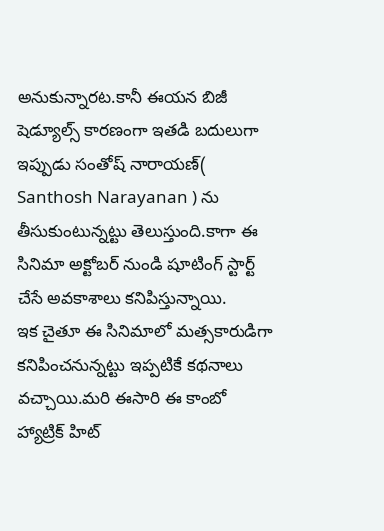అనుకున్నారట.కానీ ఈయన బిజీ షెడ్యూల్స్ కారణంగా ఇతడి బదులుగా ఇప్పుడు సంతోష్ నారాయణ్( Santhosh Narayanan ) ను తీసుకుంటున్నట్టు తెలుస్తుంది.కాగా ఈ సినిమా అక్టోబర్ నుండి షూటింగ్ స్టార్ట్ చేసే అవకాశాలు కనిపిస్తున్నాయి.
ఇక చైతూ ఈ సినిమాలో మత్సకారుడిగా కనిపించనున్నట్టు ఇప్పటికే కథనాలు వచ్చాయి.మరి ఈసారి ఈ కాంబో హ్యాట్రిక్ హిట్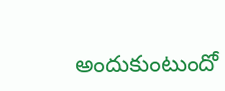అందుకుంటుందో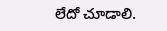లేదో చూడాలి.